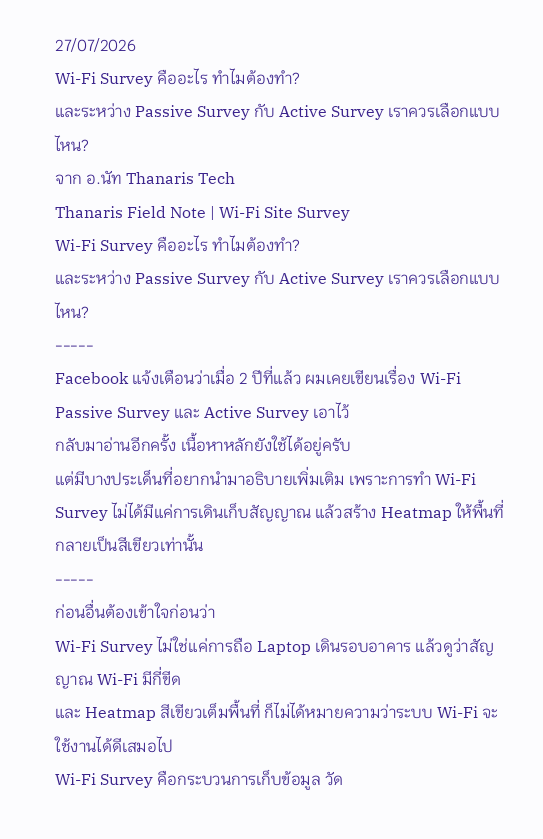27/07/2026
Wi-Fi Survey คืออะไร ทำไมต้องทำ?
และระหว่าง Passive Survey กับ Active Survey เราควรเลือกแบบไหน?
จาก อ.นัท Thanaris Tech
Thanaris Field Note | Wi-Fi Site Survey
Wi-Fi Survey คืออะไร ทำไมต้องทำ?
และระหว่าง Passive Survey กับ Active Survey เราควรเลือกแบบไหน?
-----
Facebook แจ้งเตือนว่าเมื่อ 2 ปีที่แล้ว ผมเคยเขียนเรื่อง Wi-Fi Passive Survey และ Active Survey เอาไว้
กลับมาอ่านอีกครั้ง เนื้อหาหลักยังใช้ได้อยู่ครับ
แต่มีบางประเด็นที่อยากนำมาอธิบายเพิ่มเติม เพราะการทำ Wi-Fi Survey ไม่ได้มีแค่การเดินเก็บสัญญาณ แล้วสร้าง Heatmap ให้พื้นที่กลายเป็นสีเขียวเท่านั้น
-----
ก่อนอื่นต้องเข้าใจก่อนว่า
Wi-Fi Survey ไม่ใช่แค่การถือ Laptop เดินรอบอาคาร แล้วดูว่าสัญญาณ Wi-Fi มีกี่ขีด
และ Heatmap สีเขียวเต็มพื้นที่ ก็ไม่ได้หมายความว่าระบบ Wi-Fi จะใช้งานได้ดีเสมอไป
Wi-Fi Survey คือกระบวนการเก็บข้อมูล วัด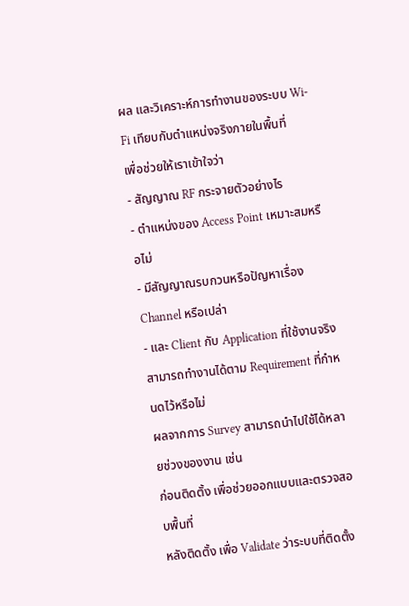ผล และวิเคราะห์การทำงานของระบบ Wi-Fi เทียบกับตำแหน่งจริงภายในพื้นที่
เพื่อช่วยให้เราเข้าใจว่า
- สัญญาณ RF กระจายตัวอย่างไร
- ตำแหน่งของ Access Point เหมาะสมหรือไม่
- มีสัญญาณรบกวนหรือปัญหาเรื่อง Channel หรือเปล่า
- และ Client กับ Application ที่ใช้งานจริง สามารถทำงานได้ตาม Requirement ที่กำหนดไว้หรือไม่
ผลจากการ Survey สามารถนำไปใช้ได้หลายช่วงของงาน เช่น
ก่อนติดตั้ง เพื่อช่วยออกแบบและตรวจสอบพื้นที่
หลังติดตั้ง เพื่อ Validate ว่าระบบที่ติดตั้ง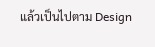แล้วเป็นไปตาม Design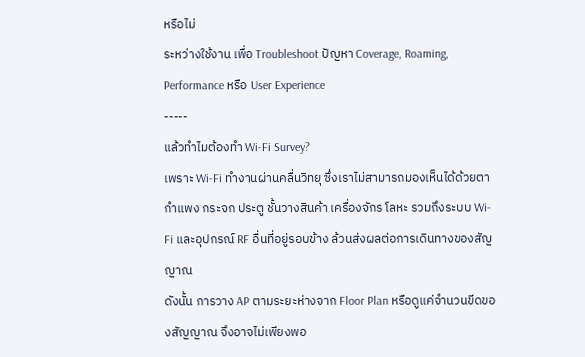หรือไม่
ระหว่างใช้งาน เพื่อ Troubleshoot ปัญหา Coverage, Roaming, Performance หรือ User Experience
-----
แล้วทำไมต้องทำ Wi-Fi Survey?
เพราะ Wi-Fi ทำงานผ่านคลื่นวิทยุ ซึ่งเราไม่สามารถมองเห็นได้ด้วยตา
กำแพง กระจก ประตู ชั้นวางสินค้า เครื่องจักร โลหะ รวมถึงระบบ Wi-Fi และอุปกรณ์ RF อื่นที่อยู่รอบข้าง ล้วนส่งผลต่อการเดินทางของสัญญาณ
ดังนั้น การวาง AP ตามระยะห่างจาก Floor Plan หรือดูแค่จำนวนขีดของสัญญาณ จึงอาจไม่เพียงพอ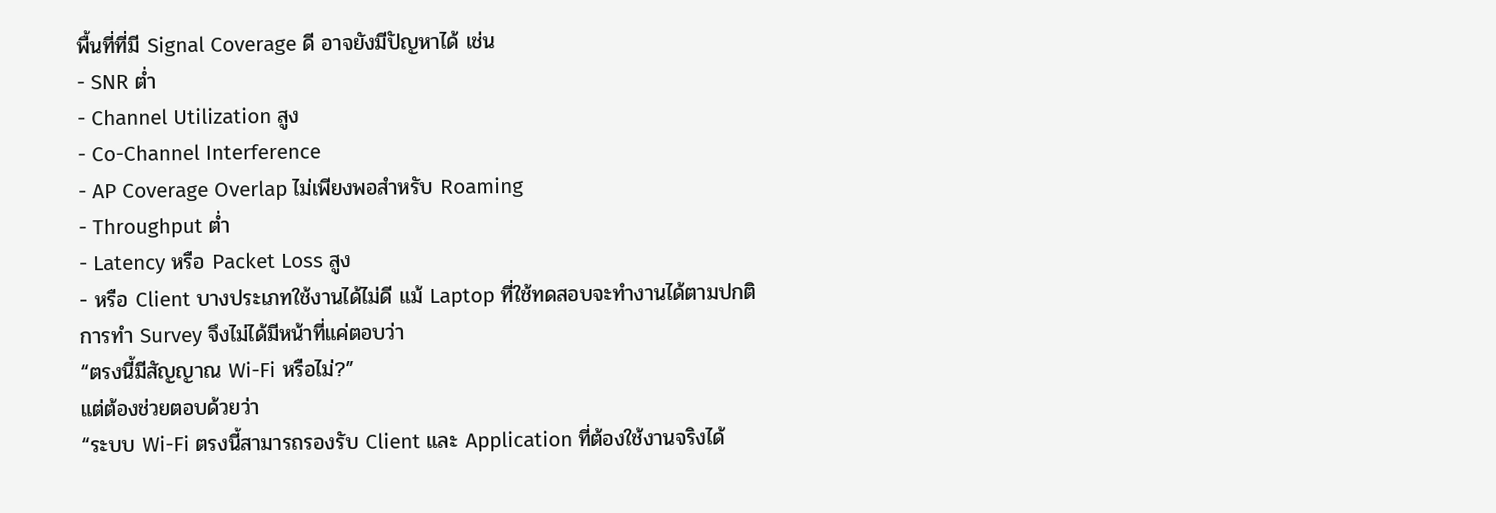พื้นที่ที่มี Signal Coverage ดี อาจยังมีปัญหาได้ เช่น
- SNR ต่ำ
- Channel Utilization สูง
- Co-Channel Interference
- AP Coverage Overlap ไม่เพียงพอสำหรับ Roaming
- Throughput ต่ำ
- Latency หรือ Packet Loss สูง
- หรือ Client บางประเภทใช้งานได้ไม่ดี แม้ Laptop ที่ใช้ทดสอบจะทำงานได้ตามปกติ
การทำ Survey จึงไม่ได้มีหน้าที่แค่ตอบว่า
“ตรงนี้มีสัญญาณ Wi-Fi หรือไม่?”
แต่ต้องช่วยตอบด้วยว่า
“ระบบ Wi-Fi ตรงนี้สามารถรองรับ Client และ Application ที่ต้องใช้งานจริงได้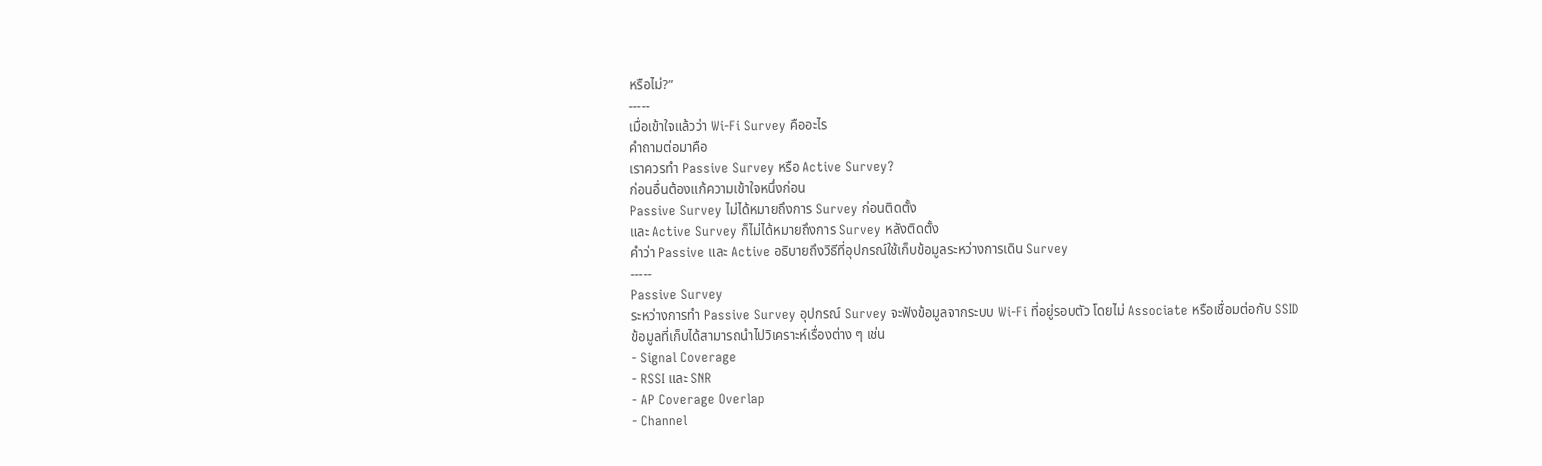หรือไม่?”
-----
เมื่อเข้าใจแล้วว่า Wi-Fi Survey คืออะไร
คำถามต่อมาคือ
เราควรทำ Passive Survey หรือ Active Survey?
ก่อนอื่นต้องแก้ความเข้าใจหนึ่งก่อน
Passive Survey ไม่ได้หมายถึงการ Survey ก่อนติดตั้ง
และ Active Survey ก็ไม่ได้หมายถึงการ Survey หลังติดตั้ง
คำว่า Passive และ Active อธิบายถึงวิธีที่อุปกรณ์ใช้เก็บข้อมูลระหว่างการเดิน Survey
-----
Passive Survey
ระหว่างการทำ Passive Survey อุปกรณ์ Survey จะฟังข้อมูลจากระบบ Wi-Fi ที่อยู่รอบตัว โดยไม่ Associate หรือเชื่อมต่อกับ SSID
ข้อมูลที่เก็บได้สามารถนำไปวิเคราะห์เรื่องต่าง ๆ เช่น
- Signal Coverage
- RSSI และ SNR
- AP Coverage Overlap
- Channel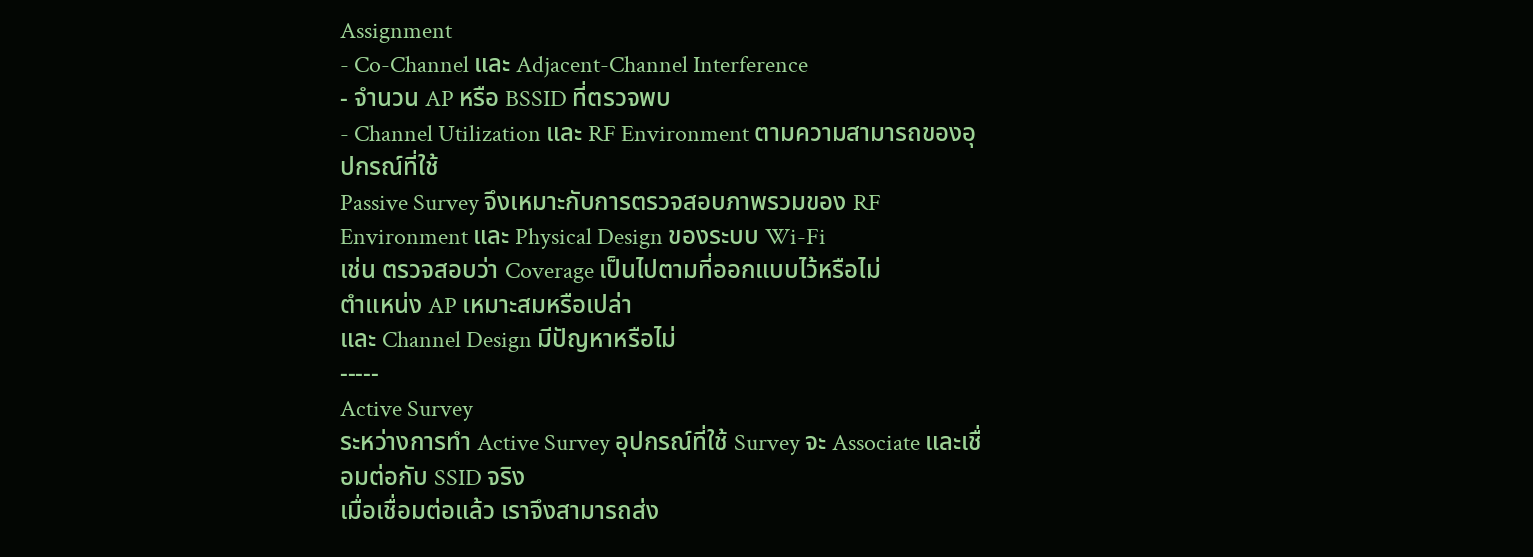Assignment
- Co-Channel และ Adjacent-Channel Interference
- จำนวน AP หรือ BSSID ที่ตรวจพบ
- Channel Utilization และ RF Environment ตามความสามารถของอุปกรณ์ที่ใช้
Passive Survey จึงเหมาะกับการตรวจสอบภาพรวมของ RF Environment และ Physical Design ของระบบ Wi-Fi
เช่น ตรวจสอบว่า Coverage เป็นไปตามที่ออกแบบไว้หรือไม่
ตำแหน่ง AP เหมาะสมหรือเปล่า
และ Channel Design มีปัญหาหรือไม่
-----
Active Survey
ระหว่างการทำ Active Survey อุปกรณ์ที่ใช้ Survey จะ Associate และเชื่อมต่อกับ SSID จริง
เมื่อเชื่อมต่อแล้ว เราจึงสามารถส่ง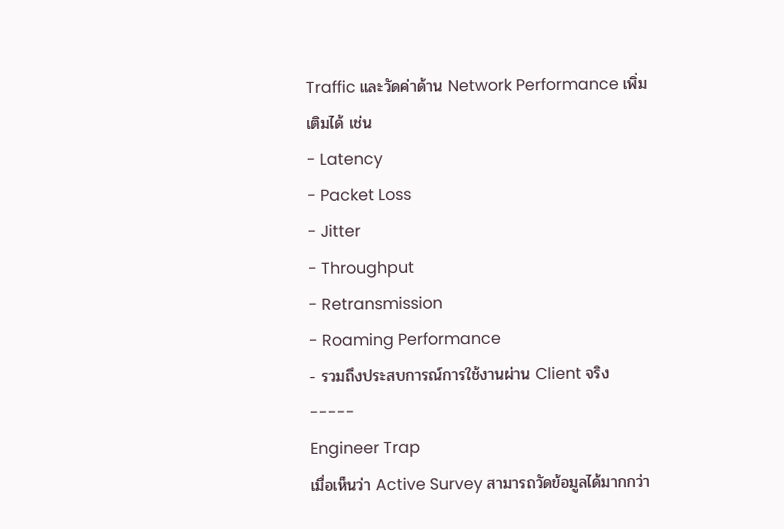Traffic และวัดค่าด้าน Network Performance เพิ่มเติมได้ เช่น
- Latency
- Packet Loss
- Jitter
- Throughput
- Retransmission
- Roaming Performance
- รวมถึงประสบการณ์การใช้งานผ่าน Client จริง
-----
Engineer Trap
เมื่อเห็นว่า Active Survey สามารถวัดข้อมูลได้มากกว่า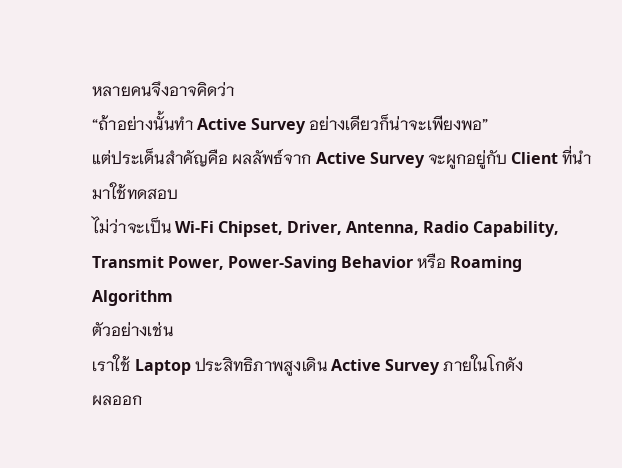หลายคนจึงอาจคิดว่า
“ถ้าอย่างนั้นทำ Active Survey อย่างเดียวก็น่าจะเพียงพอ”
แต่ประเด็นสำคัญคือ ผลลัพธ์จาก Active Survey จะผูกอยู่กับ Client ที่นำมาใช้ทดสอบ
ไม่ว่าจะเป็น Wi-Fi Chipset, Driver, Antenna, Radio Capability, Transmit Power, Power-Saving Behavior หรือ Roaming Algorithm
ตัวอย่างเช่น
เราใช้ Laptop ประสิทธิภาพสูงเดิน Active Survey ภายในโกดัง
ผลออก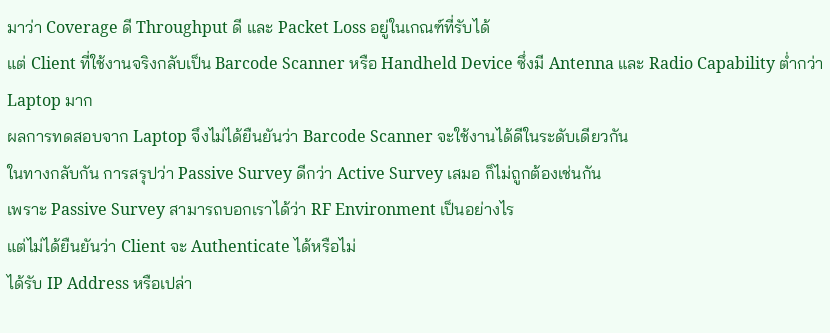มาว่า Coverage ดี Throughput ดี และ Packet Loss อยู่ในเกณฑ์ที่รับได้
แต่ Client ที่ใช้งานจริงกลับเป็น Barcode Scanner หรือ Handheld Device ซึ่งมี Antenna และ Radio Capability ต่ำกว่า Laptop มาก
ผลการทดสอบจาก Laptop จึงไม่ได้ยืนยันว่า Barcode Scanner จะใช้งานได้ดีในระดับเดียวกัน
ในทางกลับกัน การสรุปว่า Passive Survey ดีกว่า Active Survey เสมอ ก็ไม่ถูกต้องเช่นกัน
เพราะ Passive Survey สามารถบอกเราได้ว่า RF Environment เป็นอย่างไร
แต่ไม่ได้ยืนยันว่า Client จะ Authenticate ได้หรือไม่
ได้รับ IP Address หรือเปล่า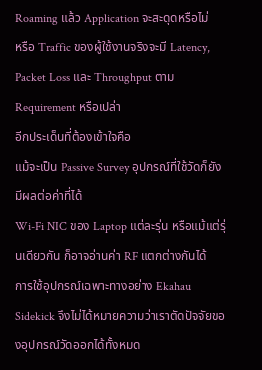Roaming แล้ว Application จะสะดุดหรือไม่
หรือ Traffic ของผู้ใช้งานจริงจะมี Latency, Packet Loss และ Throughput ตาม Requirement หรือเปล่า
อีกประเด็นที่ต้องเข้าใจคือ
แม้จะเป็น Passive Survey อุปกรณ์ที่ใช้วัดก็ยังมีผลต่อค่าที่ได้
Wi-Fi NIC ของ Laptop แต่ละรุ่น หรือแม้แต่รุ่นเดียวกัน ก็อาจอ่านค่า RF แตกต่างกันได้
การใช้อุปกรณ์เฉพาะทางอย่าง Ekahau Sidekick จึงไม่ได้หมายความว่าเราตัดปัจจัยของอุปกรณ์วัดออกได้ทั้งหมด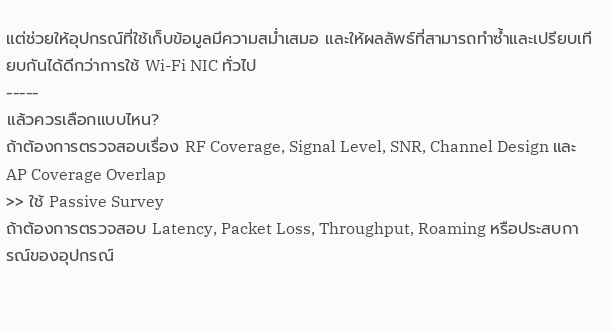แต่ช่วยให้อุปกรณ์ที่ใช้เก็บข้อมูลมีความสม่ำเสมอ และให้ผลลัพธ์ที่สามารถทำซ้ำและเปรียบเทียบกันได้ดีกว่าการใช้ Wi-Fi NIC ทั่วไป
-----
แล้วควรเลือกแบบไหน?
ถ้าต้องการตรวจสอบเรื่อง RF Coverage, Signal Level, SNR, Channel Design และ AP Coverage Overlap
>> ใช้ Passive Survey
ถ้าต้องการตรวจสอบ Latency, Packet Loss, Throughput, Roaming หรือประสบการณ์ของอุปกรณ์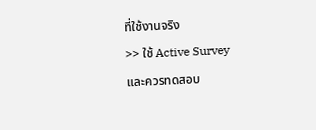ที่ใช้งานจริง
>> ใช้ Active Survey
และควรทดสอบ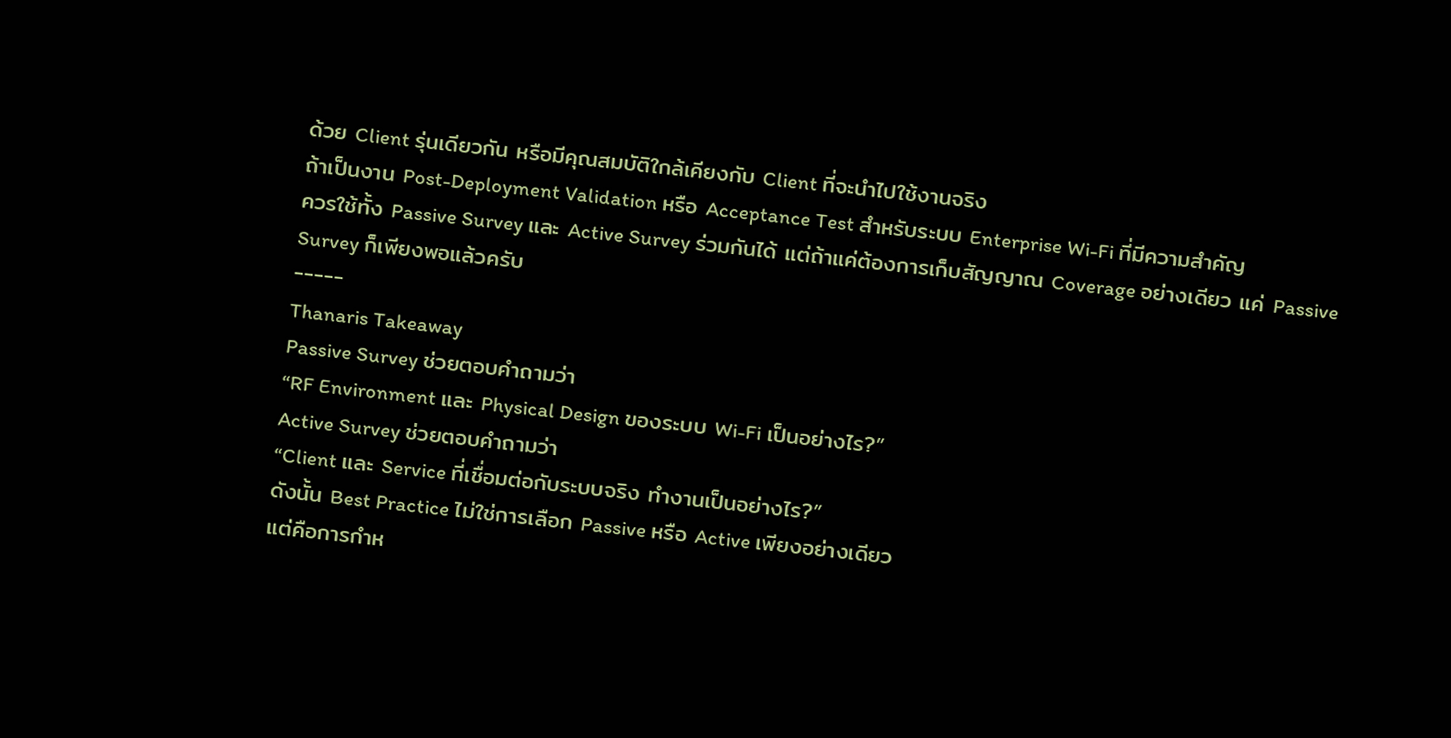ด้วย Client รุ่นเดียวกัน หรือมีคุณสมบัติใกล้เคียงกับ Client ที่จะนำไปใช้งานจริง
ถ้าเป็นงาน Post-Deployment Validation หรือ Acceptance Test สำหรับระบบ Enterprise Wi-Fi ที่มีความสำคัญ
ควรใช้ทั้ง Passive Survey และ Active Survey ร่วมกันได้ แต่ถ้าแค่ต้องการเก็บสัญญาณ Coverage อย่างเดียว แค่ Passive Survey ก็เพียงพอแล้วครับ
-----
Thanaris Takeaway
Passive Survey ช่วยตอบคำถามว่า
“RF Environment และ Physical Design ของระบบ Wi-Fi เป็นอย่างไร?”
Active Survey ช่วยตอบคำถามว่า
“Client และ Service ที่เชื่อมต่อกับระบบจริง ทำงานเป็นอย่างไร?”
ดังนั้น Best Practice ไม่ใช่การเลือก Passive หรือ Active เพียงอย่างเดียว
แต่คือการกำห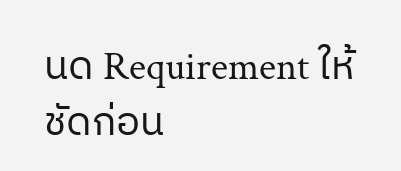นด Requirement ให้ชัดก่อน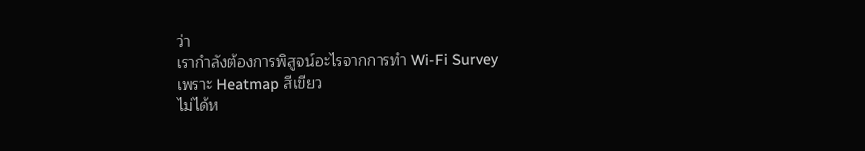ว่า
เรากำลังต้องการพิสูจน์อะไรจากการทำ Wi-Fi Survey
เพราะ Heatmap สีเขียว
ไม่ได้ห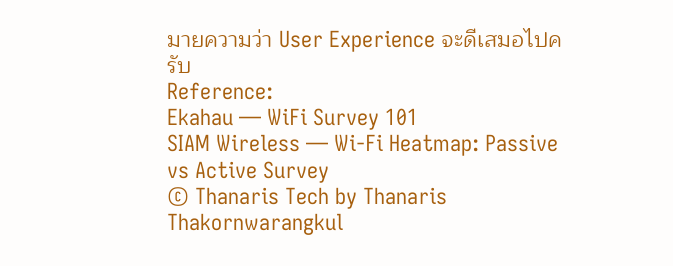มายความว่า User Experience จะดีเสมอไปครับ
Reference:
Ekahau — WiFi Survey 101
SIAM Wireless — Wi-Fi Heatmap: Passive vs Active Survey
© Thanaris Tech by Thanaris Thakornwarangkul